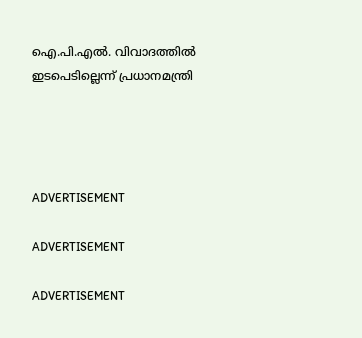ഐ.പി.എല്‍. വിവാദത്തില്‍ ഇടപെടില്ലെന്ന് പ്രധാനമന്ത്രി




ADVERTISEMENT

ADVERTISEMENT

ADVERTISEMENT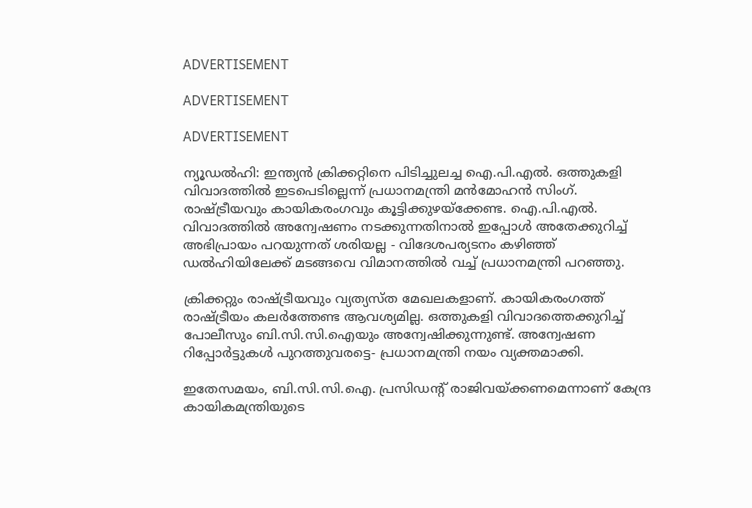ADVERTISEMENT

ADVERTISEMENT

ADVERTISEMENT

ന്യൂഡല്‍ഹി: ഇന്ത്യന്‍ ക്രിക്കറ്റിനെ പിടിച്ചുലച്ച ഐ.പി.എല്‍. ഒത്തുകളി വിവാദത്തില്‍ ഇടപെടില്ലെന്ന് പ്രധാനമന്ത്രി മന്‍മോഹന്‍ സിംഗ്. രാഷ്ട്രീയവും കായികരംഗവും കൂട്ടിക്കുഴയ്‌ക്കേണ്ട. ഐ.പി.എല്‍. വിവാദത്തില്‍ അന്വേഷണം നടക്കുന്നതിനാല്‍ ഇപ്പോള്‍ അതേക്കുറിച്ച് അഭിപ്രായം പറയുന്നത് ശരിയല്ല - വിദേശപര്യടനം കഴിഞ്ഞ് ഡല്‍ഹിയിലേക്ക് മടങ്ങവെ വിമാനത്തില്‍ വച്ച് പ്രധാനമന്ത്രി പറഞ്ഞു.

ക്രിക്കറ്റും രാഷ്ട്രീയവും വ്യത്യസ്ത മേഖലകളാണ്. കായികരംഗത്ത് രാഷ്ട്രീയം കലര്‍ത്തേണ്ട ആവശ്യമില്ല. ഒത്തുകളി വിവാദത്തെക്കുറിച്ച് പോലീസും ബി.സി.സി.ഐയും അന്വേഷിക്കുന്നുണ്ട്. അന്വേഷണ റിപ്പോര്‍ട്ടുകള്‍ പുറത്തുവരട്ടെ- പ്രധാനമന്ത്രി നയം വ്യക്തമാക്കി.

ഇതേസമയം, ബി.സി.സി.ഐ. പ്രസിഡന്റ് രാജിവയ്ക്കണമെന്നാണ് കേന്ദ്ര കായികമന്ത്രിയുടെ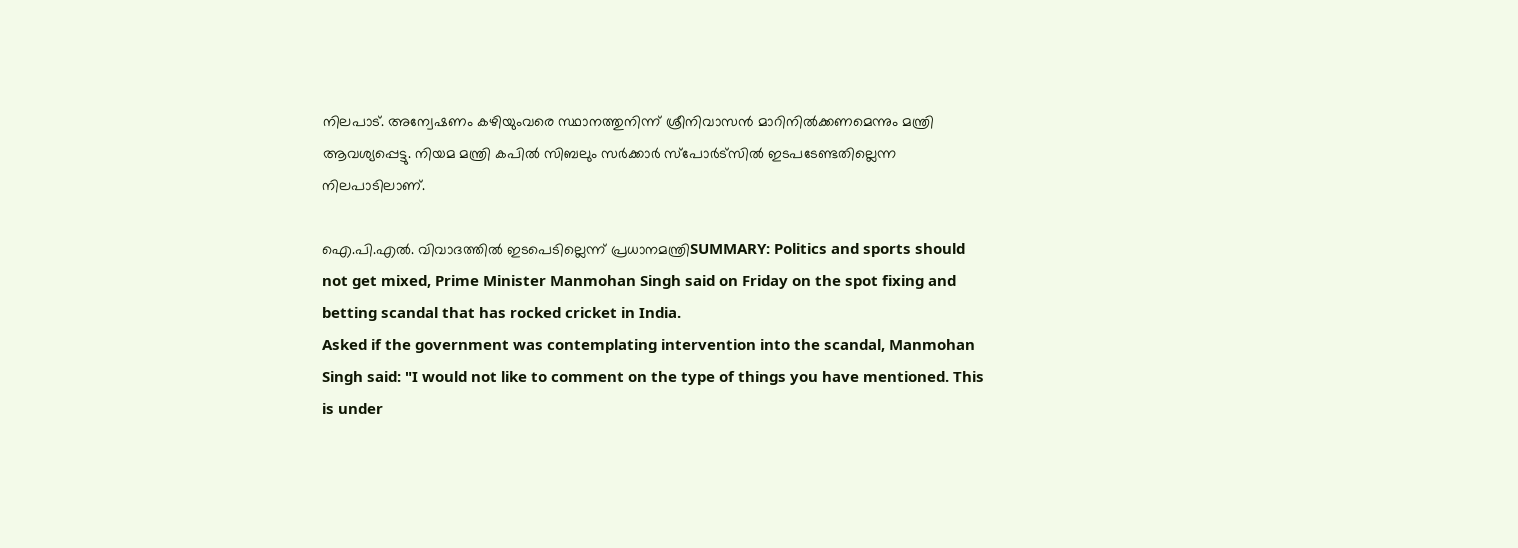നിലപാട്. അന്വേഷണം കഴിയുംവരെ സ്ഥാനത്തുനിന്ന് ശ്രീനിവാസന്‍ മാറിനില്‍ക്കണമെന്നും മന്ത്രി ആവശ്യപ്പെട്ടു. നിയമ മന്ത്രി കപില്‍ സിബലും സര്‍ക്കാര്‍ സ്‌പോര്‍ട്‌സില്‍ ഇടപടേണ്ടതില്ലെന്ന നിലപാടിലാണ്.

ഐ.പി.എല്‍. വിവാദത്തില്‍ ഇടപെടില്ലെന്ന് പ്രധാനമന്ത്രിSUMMARY: Politics and sports should not get mixed, Prime Minister Manmohan Singh said on Friday on the spot fixing and betting scandal that has rocked cricket in India.
Asked if the government was contemplating intervention into the scandal, Manmohan Singh said: "I would not like to comment on the type of things you have mentioned. This is under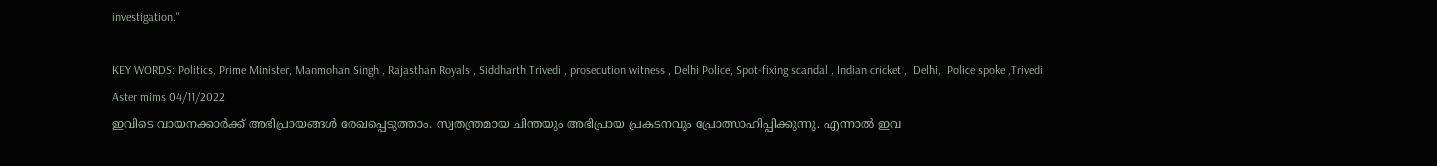investigation."

KEY WORDS: Politics, Prime Minister, Manmohan Singh , Rajasthan Royals , Siddharth Trivedi , prosecution witness , Delhi Police, Spot-fixing scandal , Indian cricket ,  Delhi,  Police spoke ,Trivedi
Aster mims 04/11/2022
ഇവിടെ വായനക്കാർക്ക് അഭിപ്രായങ്ങൾ രേഖപ്പെടുത്താം. സ്വതന്ത്രമായ ചിന്തയും അഭിപ്രായ പ്രകടനവും പ്രോത്സാഹിപ്പിക്കുന്നു. എന്നാൽ ഇവ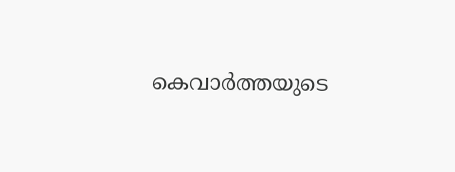കെവാർത്തയുടെ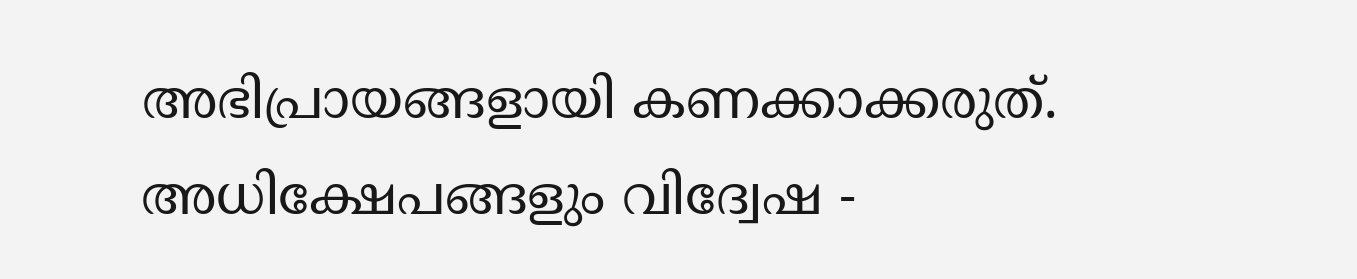അഭിപ്രായങ്ങളായി കണക്കാക്കരുത്. അധിക്ഷേപങ്ങളും വിദ്വേഷ -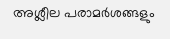അശ്ലീല പരാമർശങ്ങളും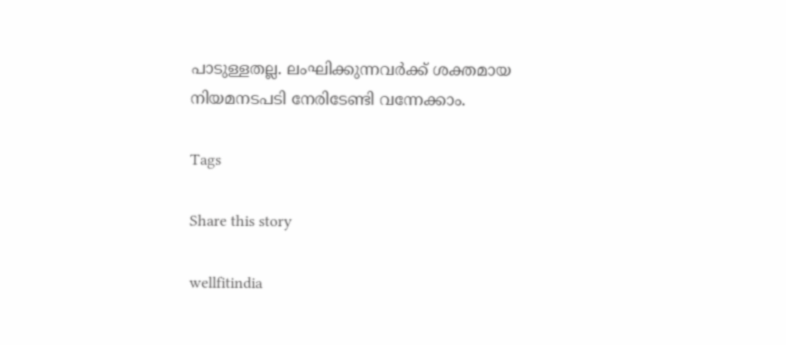പാടുള്ളതല്ല. ലംഘിക്കുന്നവർക്ക് ശക്തമായ നിയമനടപടി നേരിടേണ്ടി വന്നേക്കാം.

Tags

Share this story

wellfitindia